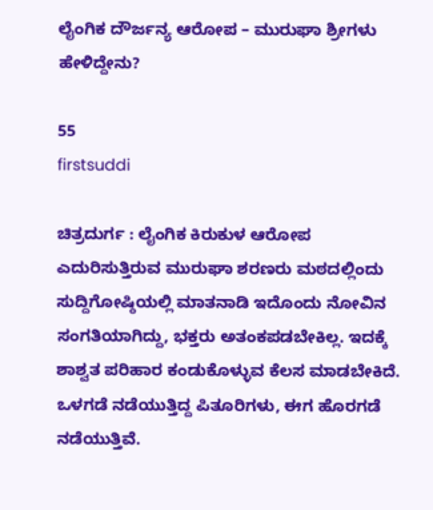ಲೈಂಗಿಕ ದೌರ್ಜನ್ಯ ಆರೋಪ – ಮುರುಘಾ ಶ್ರೀಗಳು ಹೇಳಿದ್ದೇನು?

55
firstsuddi

ಚಿತ್ರದುರ್ಗ : ಲೈಂಗಿಕ ಕಿರುಕುಳ ಆರೋಪ ಎದುರಿಸುತ್ತಿರುವ ಮುರುಘಾ ಶರಣರು ಮಠದಲ್ಲಿಂದು ಸುದ್ದಿಗೋಷ್ಠಿಯಲ್ಲಿ ಮಾತನಾಡಿ ಇದೊಂದು ನೋವಿನ ಸಂಗತಿಯಾಗಿದ್ದು, ಭಕ್ತರು ಅತಂಕಪಡಬೇಕಿಲ್ಲ. ಇದಕ್ಕೆ ಶಾಶ್ವತ ಪರಿಹಾರ ಕಂಡುಕೊಳ್ಳುವ ಕೆಲಸ ಮಾಡಬೇಕಿದೆ. ಒಳಗಡೆ ನಡೆಯುತ್ತಿದ್ದ ಪಿತೂರಿಗಳು, ಈಗ ಹೊರಗಡೆ ನಡೆಯುತ್ತಿವೆ.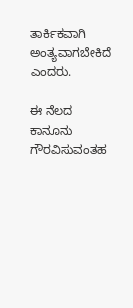ತಾರ್ಕಿಕವಾಗಿ ಅಂತ್ಯವಾಗಬೇಕಿದೆ ಎಂದರು.

ಈ ನೆಲದ ಕಾನೂನು ಗೌರವಿಸುವಂತಹ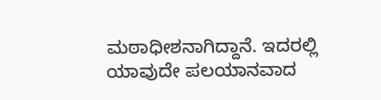ಮಠಾಧೀಶನಾಗಿದ್ದಾನೆ. ಇದರಲ್ಲಿ ಯಾವುದೇ ಪಲಯಾನವಾದ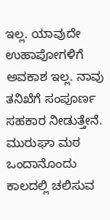ಇಲ್ಲ. ಯಾವುದೇ ಉಹಾಪೋಗಳಿಗೆ ಅವಕಾಶ ಇಲ್ಲ. ನಾವು ತನಿಖೆಗೆ ಸಂಪೂರ್ಣ ಸಹಕಾರ ನೀಡುತ್ತೇನೆ. ಮುರುಘಾ ಮಠ ಒಂದಾನೊಂದು ಕಾಲದಲ್ಲಿ ಚಲಿಸುವ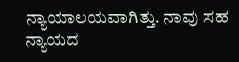ನ್ಯಾಯಾಲಯವಾಗಿತ್ತು. ನಾವು ಸಹ ನ್ಯಾಯದ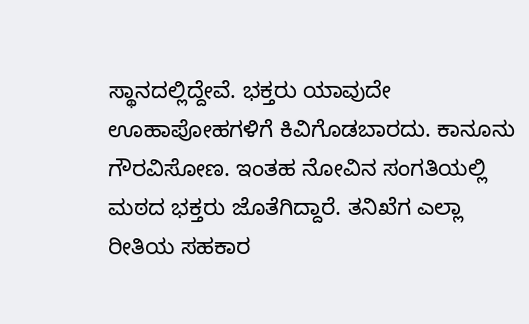ಸ್ಥಾನದಲ್ಲಿದ್ದೇವೆ. ಭಕ್ತರು ಯಾವುದೇ ಊಹಾಪೋಹಗಳಿಗೆ ಕಿವಿಗೊಡಬಾರದು. ಕಾನೂನು ಗೌರವಿಸೋಣ. ಇಂತಹ ನೋವಿನ ಸಂಗತಿಯಲ್ಲಿ ಮಠದ ಭಕ್ತರು ಜೊತೆಗಿದ್ದಾರೆ. ತನಿಖೆಗ ಎಲ್ಲಾ ರೀತಿಯ ಸಹಕಾರ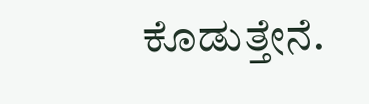ಕೊಡುತ್ತೇನೆ.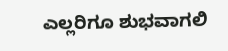ಎಲ್ಲರಿಗೂ ಶುಭವಾಗಲಿ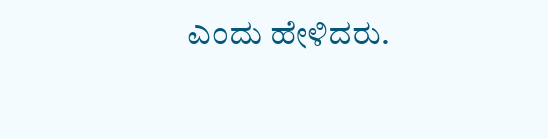ಎಂದು ಹೇಳಿದರು.